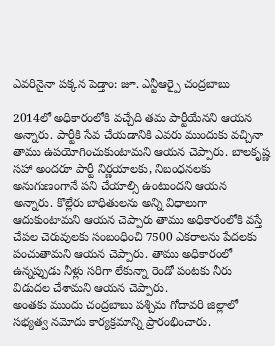ఎవరినైనా పక్కన పెడ్తాం: జూ. ఎన్టీఆర్పై చంద్రబాబు

2014లో అధికారంలోకి వచ్చేది తమ పార్టీయేనని ఆయన అన్నారు. పార్టీకి సేవ చేయడానికి ఎవరు ముందుకు వచ్చినా తాము ఉపయోగించుకుంటామని ఆయన చెప్పారు. బాలకృష్ణ సహా అందరూ పార్టీ నిర్ణయాలకు, నిబంధనలకు అనుగుణంగానే పని చేయాల్సి ఉంటుందని ఆయన అన్నారు. కొల్లేరు బాధితులను అన్ని విధాలుగా ఆదుకుంటామని ఆయన చెప్పారు తాము అధికారంలోకి వస్తే చేపల చెరువులకు సంబంధించి 7500 ఎకరాలను పేదలకు పంచుతామని ఆయన చెప్పారు. తాము అధికారంలో ఉన్నప్పుడు నీళ్లు సరిగా లేకున్నా రెండో పంటకు నీరు విడుదల చేశామని ఆయన చెప్పారు.
అంతకు ముందు చంద్రబాబు పశ్చిమ గోదావరి జిల్లాలో సభ్యత్వ నమోదు కార్యక్రమాన్ని ప్రారంభించారు.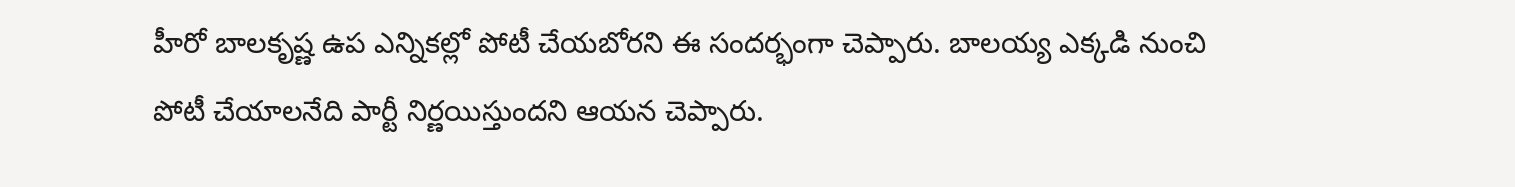హీరో బాలకృష్ణ ఉప ఎన్నికల్లో పోటీ చేయబోరని ఈ సందర్భంగా చెప్పారు. బాలయ్య ఎక్కడి నుంచి పోటీ చేయాలనేది పార్టీ నిర్ణయిస్తుందని ఆయన చెప్పారు.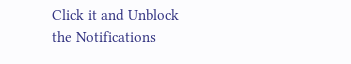Click it and Unblock the Notifications